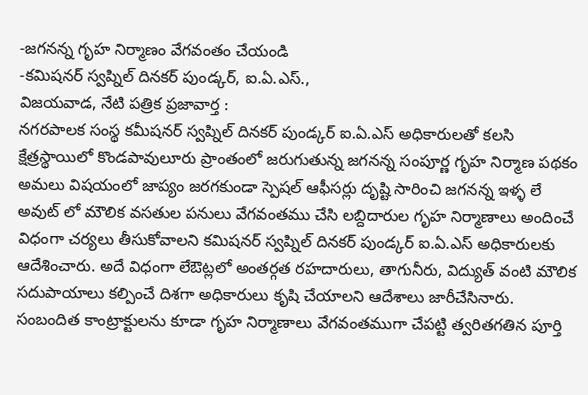-జగనన్న గృహ నిర్మాణం వేగవంతం చేయండి
-కమిషనర్ స్వప్నిల్ దినకర్ పుండ్కర్, ఐ.ఏ.ఎస్.,
విజయవాడ, నేటి పత్రిక ప్రజావార్త :
నగరపాలక సంస్థ కమీషనర్ స్వప్నిల్ దినకర్ పుండ్కర్ ఐ.ఏ.ఎస్ అధికారులతో కలసి క్షేత్రస్థాయిలో కొండపావులూరు ప్రాంతంలో జరుగుతున్న జగనన్న సంపూర్ణ గృహ నిర్మాణ పథకం అమలు విషయంలో జాప్యం జరగకుండా స్పెషల్ ఆఫీసర్లు దృష్టి సారించి జగనన్న ఇళ్ళ లే అవుట్ లో మౌలిక వసతుల పనులు వేగవంతము చేసి లబ్దిదారుల గృహ నిర్మాణాలు అందించే విధంగా చర్యలు తీసుకోవాలని కమిషనర్ స్వప్నిల్ దినకర్ పుండ్కర్ ఐ.ఏ.ఎస్ అధికారులకు ఆదేశించారు. అదే విధంగా లేఔట్లలో అంతర్గత రహదారులు, తాగునీరు, విద్యుత్ వంటి మౌలిక సదుపాయాలు కల్పించే దిశగా అధికారులు కృషి చేయాలని ఆదేశాలు జారీచేసినారు. సంబందిత కాంట్రాక్టులను కూడా గృహ నిర్మాణాలు వేగవంతముగా చేపట్టి త్వరితగతిన పూర్తి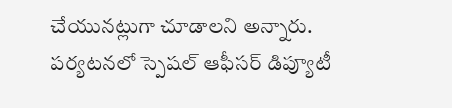చేయునట్లుగా చూడాలని అన్నారు. పర్యటనలో స్పెషల్ ఆఫీసర్ డిప్యూటీ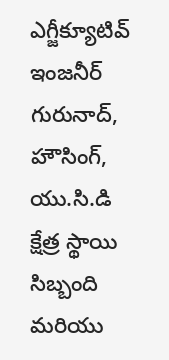ఎగ్జీక్యూటివ్ ఇంజనీర్ గురునాద్, హౌసింగ్, యు.సి.డి క్షేత్ర స్థాయి సిబ్బంది మరియు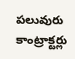పలువురు కాంట్రాక్టర్లు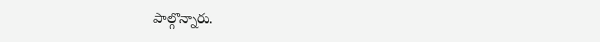పాల్గొన్నారు.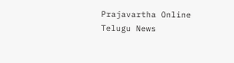Prajavartha Online Telugu News